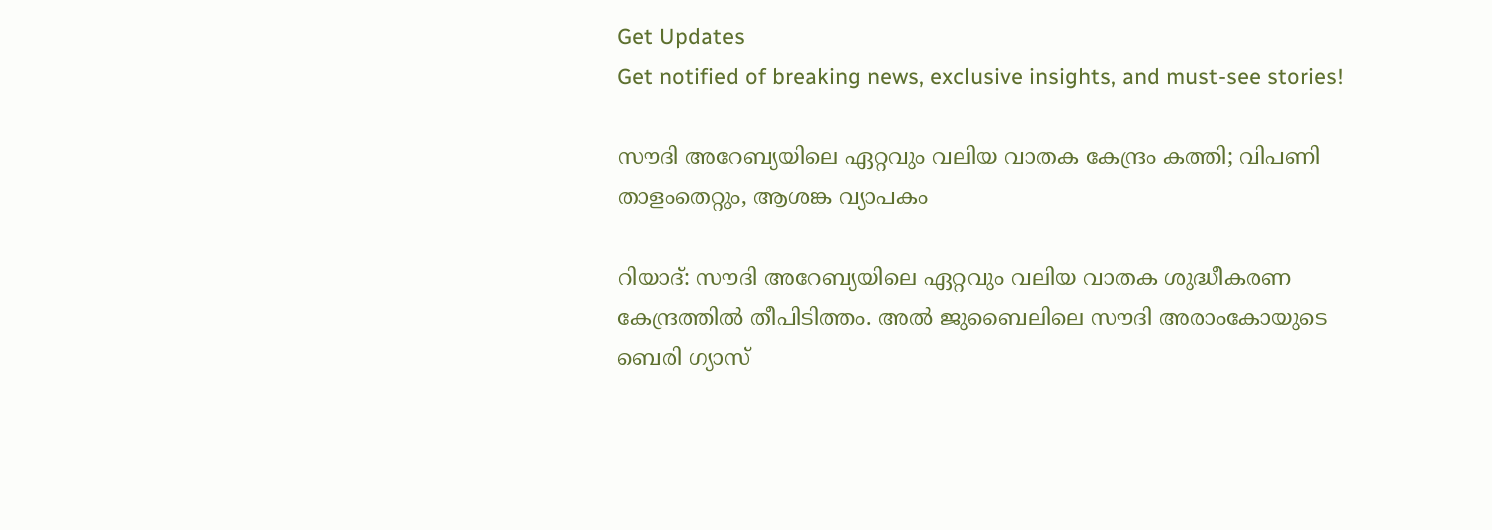Get Updates
Get notified of breaking news, exclusive insights, and must-see stories!

സൗദി അറേബ്യയിലെ ഏറ്റവും വലിയ വാതക കേന്ദ്രം കത്തി; വിപണി താളംതെറ്റും, ആശങ്ക വ്യാപകം

റിയാദ്: സൗദി അറേബ്യയിലെ ഏറ്റവും വലിയ വാതക ശുദ്ധീകരണ കേന്ദ്രത്തില്‍ തീപിടിത്തം. അല്‍ ജുബൈലിലെ സൗദി അരാംകോയുടെ ബെരി ഗ്യാസ്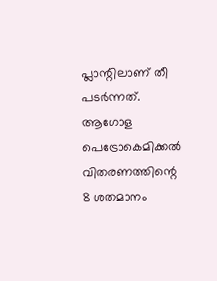പ്ലാന്റിലാണ് തീ പടര്‍ന്നത്. ആഗോള പെട്രോകെമിക്കല്‍ വിതരണത്തിന്റെ 8 ശതമാനം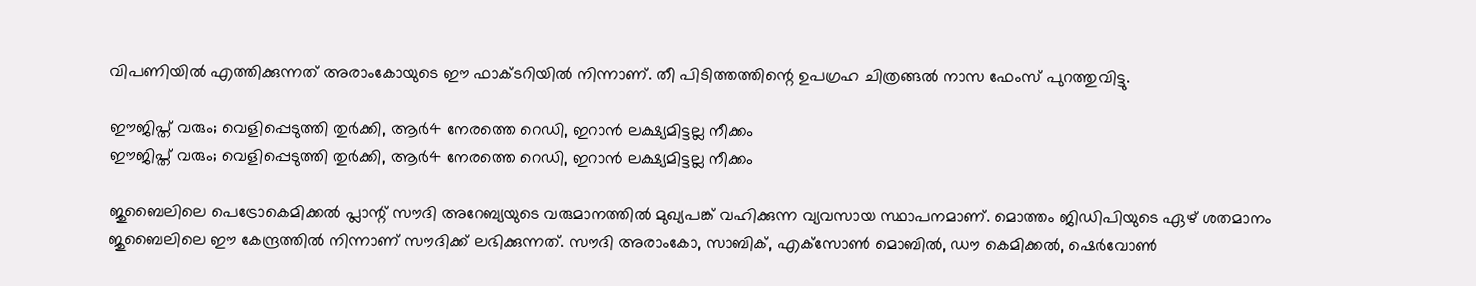വിപണിയില്‍ എത്തിക്കുന്നത് അരാംകോയുടെ ഈ ഫാക്ടറിയില്‍ നിന്നാണ്. തീ പിടിത്തത്തിന്റെ ഉപഗ്രഹ ചിത്രങ്ങല്‍ നാസ ഫേംസ് പുറത്തുവിട്ടു.

ഈജിപ്ത് വരും; വെളിപ്പെടുത്തി തുര്‍ക്കി, ആര്‍4 നേരത്തെ റെഡി, ഇറാന്‍ ലക്ഷ്യമിട്ടല്ല നീക്കം
ഈജിപ്ത് വരും; വെളിപ്പെടുത്തി തുര്‍ക്കി, ആര്‍4 നേരത്തെ റെഡി, ഇറാന്‍ ലക്ഷ്യമിട്ടല്ല നീക്കം

ജുബൈലിലെ പെട്രോകെമിക്കല്‍ പ്ലാന്റ് സൗദി അറേബ്യയുടെ വരുമാനത്തില്‍ മുഖ്യപങ്ക് വഹിക്കുന്ന വ്യവസായ സ്ഥാപനമാണ്. മൊത്തം ജിഡിപിയുടെ ഏഴ് ശതമാനം ജുബൈലിലെ ഈ കേന്ദ്രത്തില്‍ നിന്നാണ് സൗദിക്ക് ലഭിക്കുന്നത്. സൗദി അരാംകോ, സാബിക്, എക്‌സോണ്‍ മൊബില്‍, ഡൗ കെമിക്കല്‍, ഷെര്‍വോണ്‍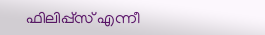ഫിലിപ്പ്‌സ് എന്നീ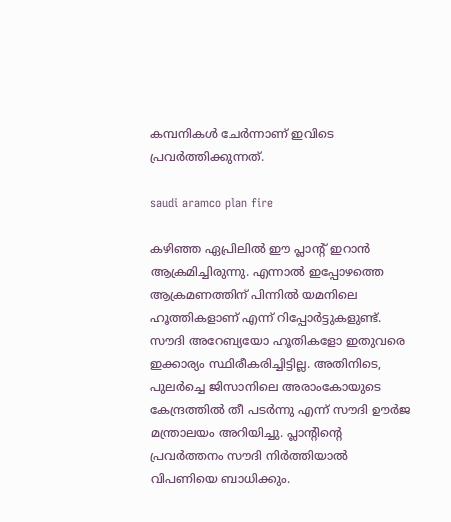കമ്പനികള്‍ ചേര്‍ന്നാണ് ഇവിടെ പ്രവര്‍ത്തിക്കുന്നത്.

saudi aramco plan fire

കഴിഞ്ഞ ഏപ്രിലില്‍ ഈ പ്ലാന്റ് ഇറാന്‍ ആക്രമിച്ചിരുന്നു. എന്നാല്‍ ഇപ്പോഴത്തെ ആക്രമണത്തിന് പിന്നില്‍ യമനിലെ ഹൂത്തികളാണ് എന്ന് റിപ്പോര്‍ട്ടുകളുണ്ട്. സൗദി അറേബ്യയോ ഹൂതികളോ ഇതുവരെ ഇക്കാര്യം സ്ഥിരീകരിച്ചിട്ടില്ല. അതിനിടെ, പുലര്‍ച്ചെ ജിസാനിലെ അരാംകോയുടെ കേന്ദ്രത്തില്‍ തീ പടര്‍ന്നു എന്ന് സൗദി ഊര്‍ജ മന്ത്രാലയം അറിയിച്ചു. പ്ലാന്റിന്റെ പ്രവര്‍ത്തനം സൗദി നിര്‍ത്തിയാല്‍ വിപണിയെ ബാധിക്കും.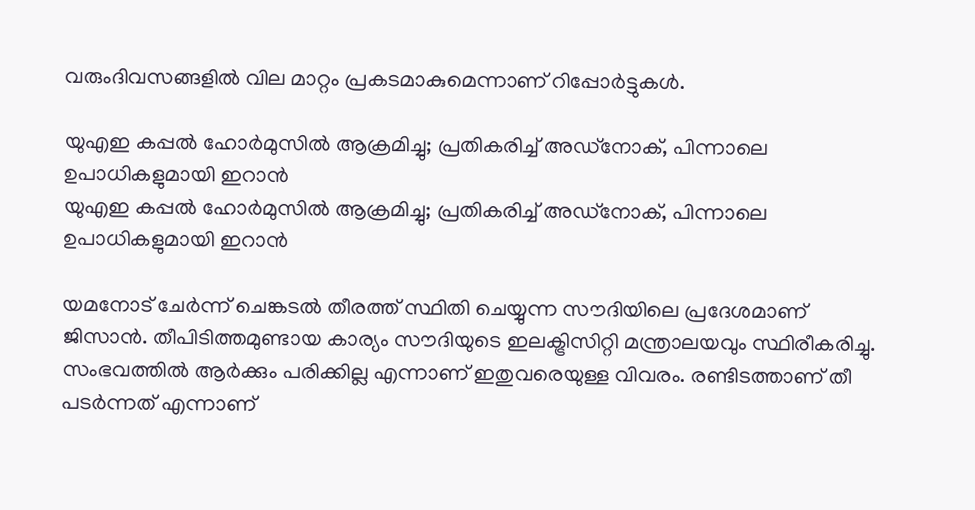വരുംദിവസങ്ങളില്‍ വില മാറ്റം പ്രകടമാകുമെന്നാണ് റിപ്പോര്‍ട്ടുകള്‍.

യുഎഇ കപ്പല്‍ ഹോര്‍മുസില്‍ ആക്രമിച്ചു; പ്രതികരിച്ച് അഡ്‌നോക്, പിന്നാലെ ഉപാധികളുമായി ഇറാന്‍
യുഎഇ കപ്പല്‍ ഹോര്‍മുസില്‍ ആക്രമിച്ചു; പ്രതികരിച്ച് അഡ്‌നോക്, പിന്നാലെ ഉപാധികളുമായി ഇറാന്‍

യമനോട് ചേര്‍ന്ന് ചെങ്കടല്‍ തീരത്ത് സ്ഥിതി ചെയ്യുന്ന സൗദിയിലെ പ്രദേശമാണ് ജിസാന്‍. തീപിടിത്തമുണ്ടായ കാര്യം സൗദിയുടെ ഇലക്ട്രിസിറ്റി മന്ത്രാലയവും സ്ഥിരീകരിച്ചു. സംഭവത്തില്‍ ആര്‍ക്കും പരിക്കില്ല എന്നാണ് ഇതുവരെയുള്ള വിവരം. രണ്ടിടത്താണ് തീ പടര്‍ന്നത് എന്നാണ്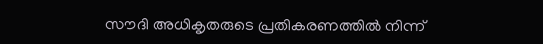സൗദി അധികൃതരുടെ പ്രതികരണത്തില്‍ നിന്ന്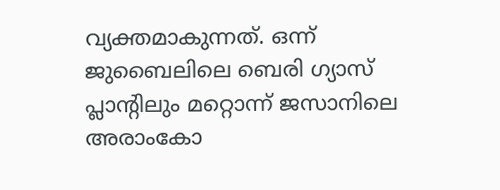വ്യക്തമാകുന്നത്. ഒന്ന് ജുബൈലിലെ ബെരി ഗ്യാസ് പ്ലാന്റിലും മറ്റൊന്ന് ജസാനിലെ അരാംകോ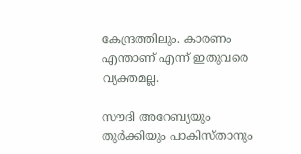കേന്ദ്രത്തിലും. കാരണം എന്താണ് എന്ന് ഇതുവരെ വ്യക്തമല്ല.

സൗദി അറേബ്യയും തുര്‍ക്കിയും പാകിസ്താനും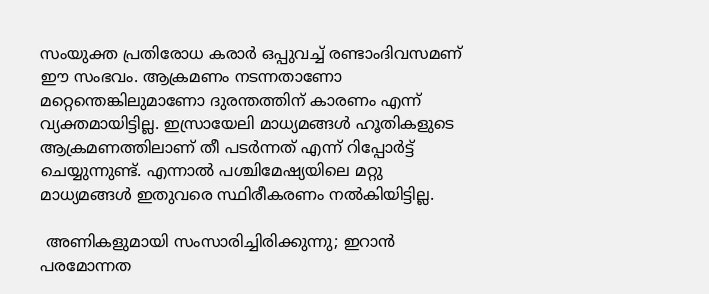സംയുക്ത പ്രതിരോധ കരാര്‍ ഒപ്പുവച്ച് രണ്ടാംദിവസമണ് ഈ സംഭവം. ആക്രമണം നടന്നതാണോ മറ്റെന്തെങ്കിലുമാണോ ദുരന്തത്തിന് കാരണം എന്ന് വ്യക്തമായിട്ടില്ല. ഇസ്രായേലി മാധ്യമങ്ങള്‍ ഹൂതികളുടെ ആക്രമണത്തിലാണ് തീ പടര്‍ന്നത് എന്ന് റിപ്പോര്‍ട്ട് ചെയ്യുന്നുണ്ട്. എന്നാല്‍ പശ്ചിമേഷ്യയിലെ മറ്റു മാധ്യമങ്ങള്‍ ഇതുവരെ സ്ഥിരീകരണം നല്‍കിയിട്ടില്ല.

 അണികളുമായി സംസാരിച്ചിരിക്കുന്നു; ഇറാന്‍ പരമോന്നത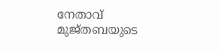നേതാവ് മുജ്തബയുടെ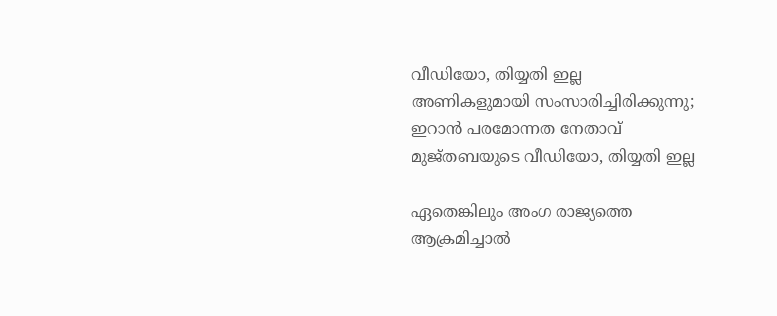വീഡിയോ, തിയ്യതി ഇല്ല
അണികളുമായി സംസാരിച്ചിരിക്കുന്നു; ഇറാന്‍ പരമോന്നത നേതാവ് മുജ്തബയുടെ വീഡിയോ, തിയ്യതി ഇല്ല

ഏതെങ്കിലും അംഗ രാജ്യത്തെ ആക്രമിച്ചാല്‍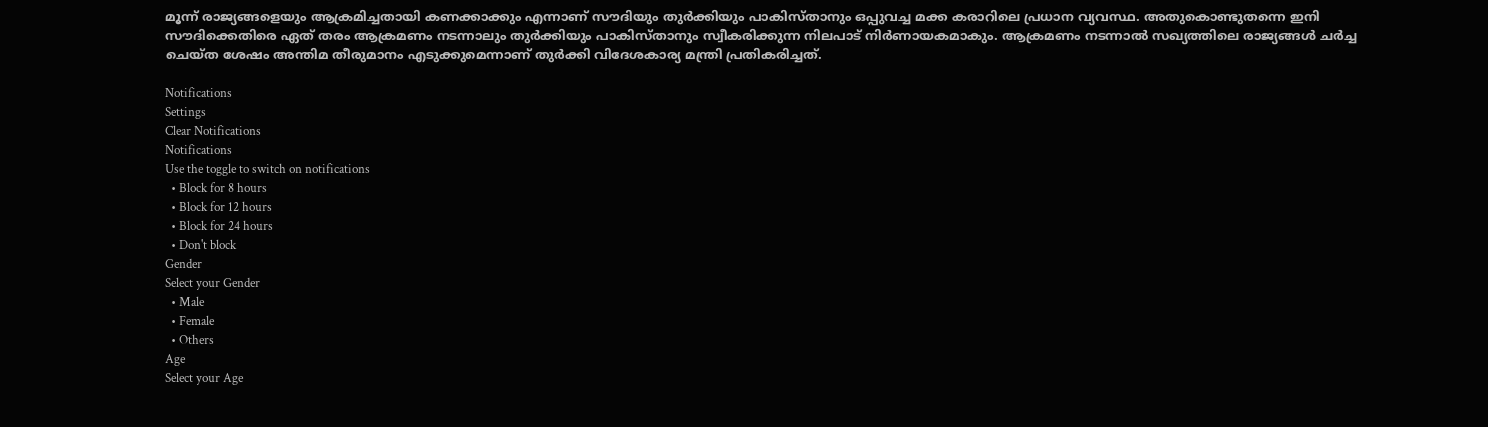മൂന്ന് രാജ്യങ്ങളെയും ആക്രമിച്ചതായി കണക്കാക്കും എന്നാണ് സൗദിയും തുര്‍ക്കിയും പാകിസ്താനും ഒപ്പുവച്ച മക്ക കരാറിലെ പ്രധാന വ്യവസ്ഥ. അതുകൊണ്ടുതന്നെ ഇനി സൗദിക്കെതിരെ ഏത് തരം ആക്രമണം നടന്നാലും തുര്‍ക്കിയും പാകിസ്താനും സ്വീകരിക്കുന്ന നിലപാട് നിര്‍ണായകമാകും. ആക്രമണം നടന്നാല്‍ സഖ്യത്തിലെ രാജ്യങ്ങള്‍ ചര്‍ച്ച ചെയ്ത ശേഷം അന്തിമ തീരുമാനം എടുക്കുമെന്നാണ് തുര്‍ക്കി വിദേശകാര്യ മന്ത്രി പ്രതികരിച്ചത്.

Notifications
Settings
Clear Notifications
Notifications
Use the toggle to switch on notifications
  • Block for 8 hours
  • Block for 12 hours
  • Block for 24 hours
  • Don't block
Gender
Select your Gender
  • Male
  • Female
  • Others
Age
Select your Age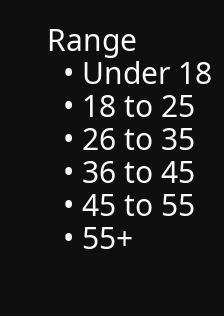Range
  • Under 18
  • 18 to 25
  • 26 to 35
  • 36 to 45
  • 45 to 55
  • 55+